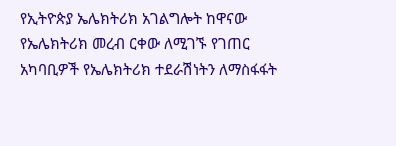የኢትዮጵያ ኤሌክትሪክ አገልግሎት ከዋናው የኤሌክትሪክ መረብ ርቀው ለሚገኙ የገጠር አካባቢዎች የኤሌክትሪክ ተደራሽነትን ለማስፋፋት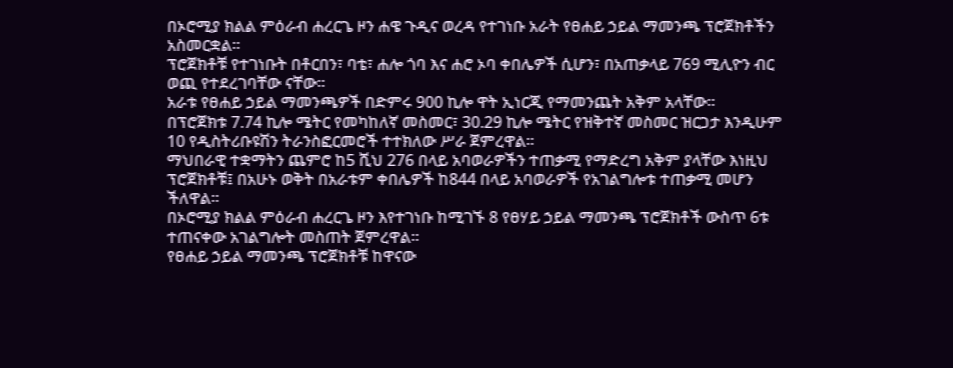በኦሮሚያ ክልል ምዕራብ ሐረርጌ ዞን ሐዌ ጉዲና ወረዳ የተገነቡ አራት የፀሐይ ኃይል ማመንጫ ፕሮጀክቶችን አስመርቋል።
ፕሮጀክቶቹ የተገነቡት በቶርበን፣ ባቴ፣ ሐሎ ጎባ እና ሐሮ ኦባ ቀበሌዎች ሲሆን፣ በአጠቃላይ 769 ሚሊዮን ብር ወጪ የተደረገባቸው ናቸው፡፡
አራቱ የፀሐይ ኃይል ማመንጫዎች በድምሩ 900 ኪሎ ዋት ኢነርጂ የማመንጨት አቅም አላቸው፡፡
በፕሮጀክቱ 7.74 ኪሎ ሜትር የመካከለኛ መስመር፣ 30.29 ኪሎ ሜትር የዝቅተኛ መስመር ዝርጋታ እንዲሁም 10 የዲስትሪቡዩሽን ትራንስፎርመሮች ተተክለው ሥራ ጀምረዋል።
ማህበራዊ ተቋማትን ጨምሮ ከ5 ሺህ 276 በላይ አባወራዎችን ተጠቃሚ የማድረግ አቅም ያላቸው እነዚህ ፕሮጀክቶቹ፤ በአሁኑ ወቅት በአራቱም ቀበሌዎች ከ844 በላይ አባወራዎች የአገልግሎቱ ተጠቃሚ መሆን ችለዋል።
በኦሮሚያ ክልል ምዕራብ ሐረርጌ ዞን እየተገነቡ ከሚገኙ 8 የፀሃይ ኃይል ማመንጫ ፕሮጀክቶች ውስጥ 6ቱ ተጠናቀው አገልግሎት መስጠት ጀምረዋል።
የፀሐይ ኃይል ማመንጫ ፕሮጀክቶቹ ከዋናው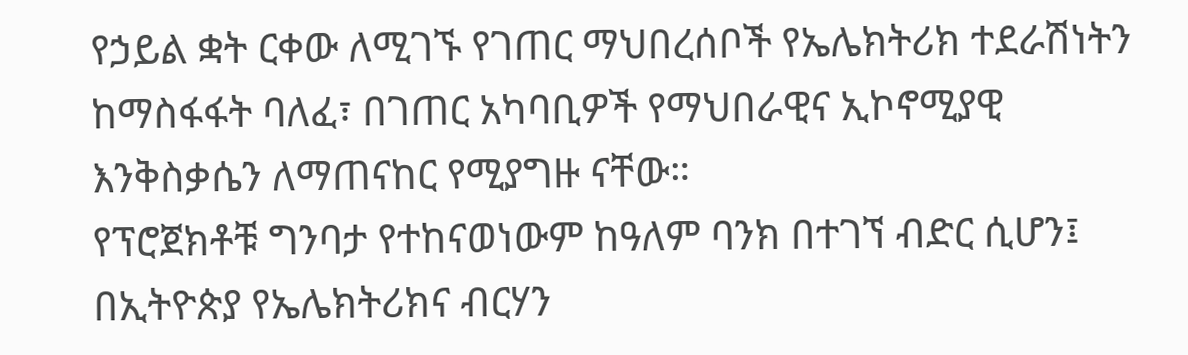የኃይል ቋት ርቀው ለሚገኙ የገጠር ማህበረሰቦች የኤሌክትሪክ ተደራሽነትን ከማስፋፋት ባለፈ፣ በገጠር አካባቢዎች የማህበራዊና ኢኮኖሚያዊ እንቅስቃሴን ለማጠናከር የሚያግዙ ናቸው።
የፕሮጀክቶቹ ግንባታ የተከናወነውም ከዓለም ባንክ በተገኘ ብድር ሲሆን፤ በኢትዮጵያ የኤሌክትሪክና ብርሃን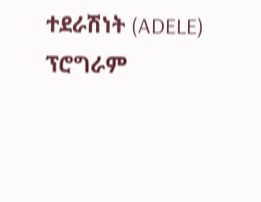ተደራሽነት (ADELE) ፕሮግራም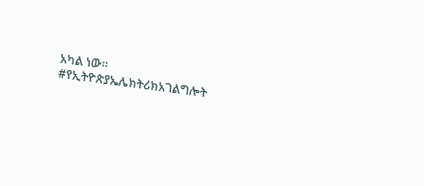አካል ነው።
#የኢትዮጵያኤሌክትሪክአገልግሎት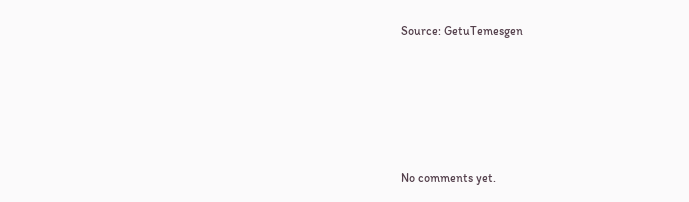Source: GetuTemesgen








No comments yet.